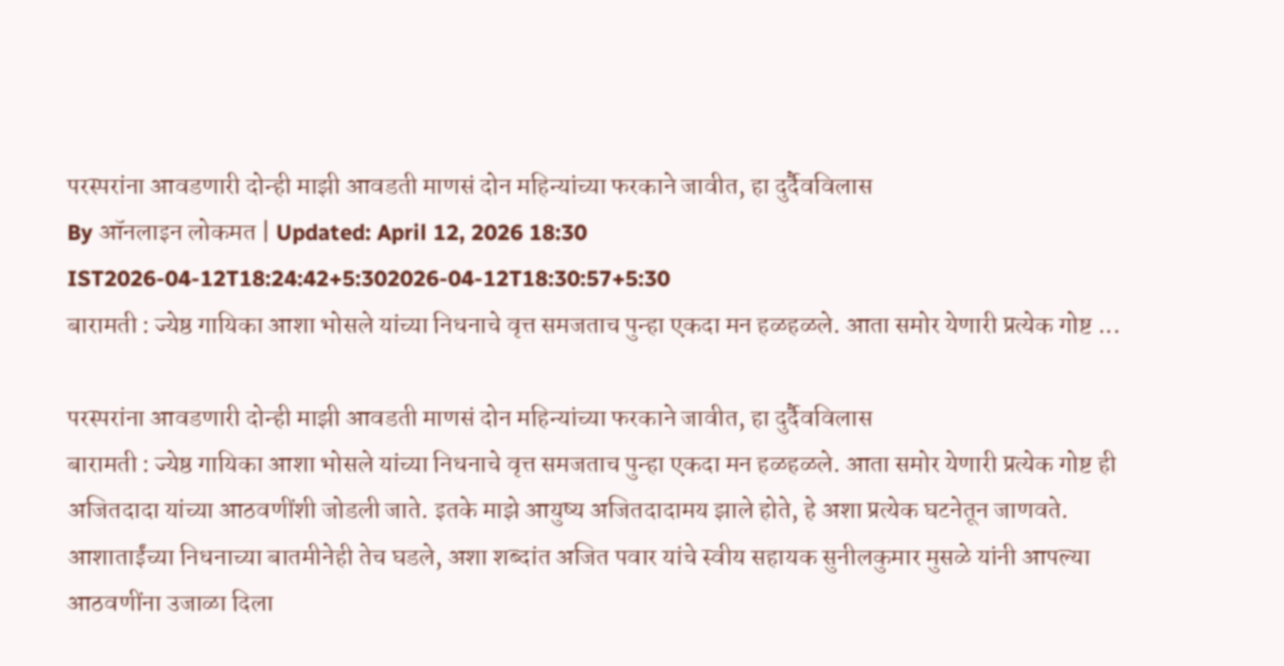परस्परांना आवडणारी दोन्ही माझी आवडती माणसं दोन महिन्यांच्या फरकाने जावीत, हा दुर्दैवविलास
By ऑनलाइन लोकमत | Updated: April 12, 2026 18:30 IST2026-04-12T18:24:42+5:302026-04-12T18:30:57+5:30
बारामती : ज्येष्ठ गायिका आशा भोसले यांच्या निधनाचे वृत्त समजताच पुन्हा एकदा मन हळहळले. आता समोर येणारी प्रत्येक गोष्ट ...

परस्परांना आवडणारी दोन्ही माझी आवडती माणसं दोन महिन्यांच्या फरकाने जावीत, हा दुर्दैवविलास
बारामती : ज्येष्ठ गायिका आशा भोसले यांच्या निधनाचे वृत्त समजताच पुन्हा एकदा मन हळहळले. आता समोर येणारी प्रत्येक गोष्ट ही अजितदादा यांच्या आठवणींशी जोडली जाते. इतके माझे आयुष्य अजितदादामय झाले होते, हे अशा प्रत्येक घटनेतून जाणवते. आशाताईंच्या निधनाच्या बातमीनेही तेच घडले, अशा शब्दांत अजित पवार यांचे स्वीय सहायक सुनीलकुमार मुसळे यांनी आपल्या आठवणींना उजाळा दिला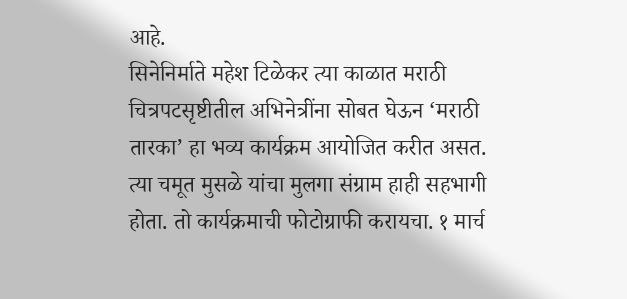आहे.
सिनेनिर्माते महेश टिळेकर त्या काळात मराठी चित्रपटसृष्टीतील अभिनेत्रींना सोबत घेऊन ‘मराठी तारका’ हा भव्य कार्यक्रम आयोजित करीत असत. त्या चमूत मुसळे यांचा मुलगा संग्राम हाही सहभागी होता. तो कार्यक्रमाची फोटोग्राफी करायचा. १ मार्च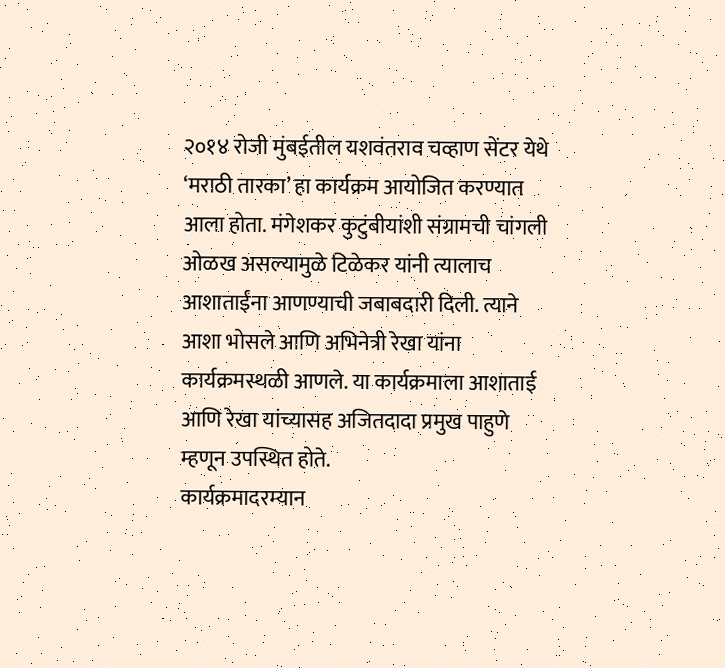२०१४ रोजी मुंबईतील यशवंतराव चव्हाण सेंटर येथे ‘मराठी तारका’ हा कार्यक्रम आयोजित करण्यात आला होता. मंगेशकर कुटुंबीयांशी संग्रामची चांगली ओळख असल्यामुळे टिळेकर यांनी त्यालाच आशाताईंना आणण्याची जबाबदारी दिली. त्याने आशा भोसले आणि अभिनेत्री रेखा यांना कार्यक्रमस्थळी आणले. या कार्यक्रमाला आशाताई आणि रेखा यांच्यासह अजितदादा प्रमुख पाहुणे म्हणून उपस्थित होते.
कार्यक्रमादरम्यान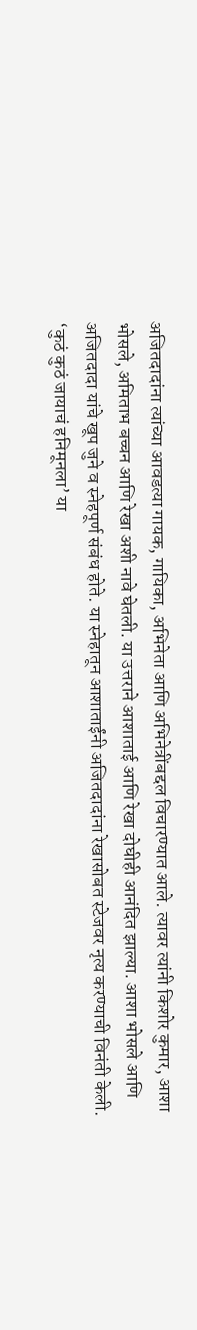अजितदादांना त्यांच्या आवडत्या गायक, गायिका, अभिनेता आणि अभिनेत्रींबद्दल विचारण्यात आले. त्यावर त्यांनी किशोर कुमार, आशा भोसले, अमिताभ बच्चन आणि रेखा अशी नावे घेतली. या उत्तराने आशाताई आणि रेखा दोघीही आनंदित झाल्या. आशा भोसले आणि अजितदादा यांचे खूप जुने व स्नेहपूर्ण संबंध होते. या स्नेहातून आशाताईंनी अजितदादांना रेखासोबत स्टेजवर नृत्य करण्याची विनंती केली. ‘कुठं कुठं जायाचं हनिमूनला’ या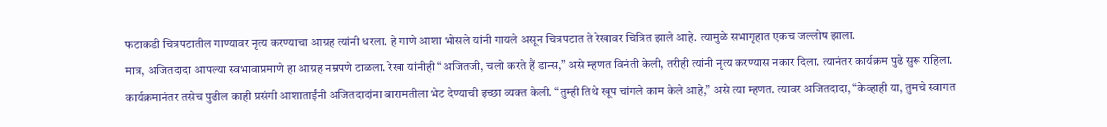फटाकडी चित्रपटातील गाण्यावर नृत्य करण्याचा आग्रह त्यांनी धरला. हे गाणे आशा भोसले यांनी गायले असून चित्रपटात ते रेखावर चित्रित झाले आहे. त्यामुळे सभागृहात एकच जल्लोष झाला.
मात्र, अजितदादा आपल्या स्वभावाप्रमाणे हा आग्रह नम्रपणे टाळला. रेखा यांनीही “अजितजी, चलो करते हैं डान्स,” असे म्हणत विनंती केली, तरीही त्यांनी नृत्य करण्यास नकार दिला. त्यानंतर कार्यक्रम पुढे सुरू राहिला. कार्यक्रमानंतर तसेच पुढील काही प्रसंगी आशाताईंनी अजितदादांना बारामतीला भेट देण्याची इच्छा व्यक्त केली. “तुम्ही तिथे खूप चांगले काम केले आहे,” असे त्या म्हणत. त्यावर अजितदादा, “केव्हाही या, तुमचे स्वागत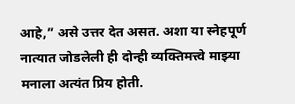आहे,” असे उत्तर देत असत. अशा या स्नेहपूर्ण नात्यात जोडलेली ही दोन्ही व्यक्तिमत्त्वे माझ्या मनाला अत्यंत प्रिय होती.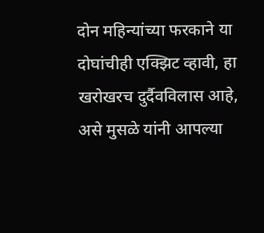दोन महिन्यांच्या फरकाने या दोघांचीही एक्झिट व्हावी, हा खरोखरच दुर्दैवविलास आहे, असे मुसळे यांनी आपल्या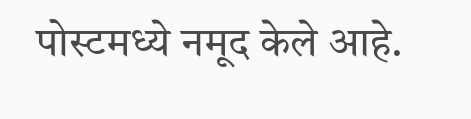पोस्टमध्ये नमूद केले आहे.